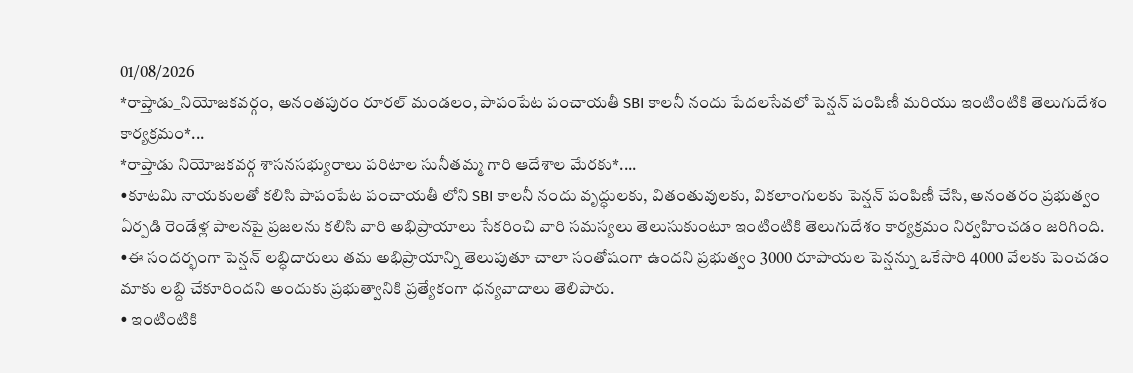01/08/2026
*రాప్తాడు_నియోజకవర్గం, అనంతపురం రూరల్ మండలం, పాపంపేట పంచాయతీ SBI కాలనీ నందు పేదలసేవలో పెన్షన్ పంపిణీ మరియు ఇంటింటికి తెలుగుదేశం కార్యక్రమం*...
*రాప్తాడు నియోజకవర్గ శాసనసభ్యురాలు పరిటాల సునీతమ్మ గారి ఆదేశాల మేరకు*....
•కూటమి నాయకులతో కలిసి పాపంపేట పంచాయతీ లోని SBI కాలనీ నందు వృద్ధులకు, వితంతువులకు, వికలాంగులకు పెన్షన్ పంపిణీ చేసి, అనంతరం ప్రభుత్వం ఏర్పడి రెండేళ్ల పాలనపై ప్రజలను కలిసి వారి అభిప్రాయాలు సేకరించి వారి సమస్యలు తెలుసుకుంటూ ఇంటింటికి తెలుగుదేశం కార్యక్రమం నిర్వహించడం జరిగింది.
•ఈ సందర్భంగా పెన్షన్ లబ్ధిదారులు తమ అభిప్రాయాన్ని తెలుపుతూ చాలా సంతోషంగా ఉందని ప్రభుత్వం 3000 రూపాయల పెన్షన్ను ఒకేసారి 4000 వేలకు పెంచడం మాకు లబ్ది చేకూరిందని అందుకు ప్రభుత్వానికి ప్రత్యేకంగా ధన్యవాదాలు తెలిపారు.
• ఇంటింటికి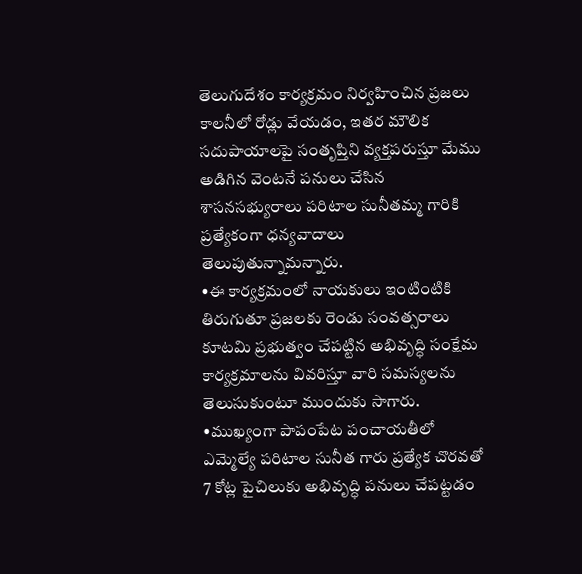తెలుగుదేశం కార్యక్రమం నిర్వహించిన ప్రజలు కాలనీలో రోడ్లు వేయడం, ఇతర మౌలిక సదుపాయాలపై సంతృప్తిని వ్యక్తపరుస్తూ మేము అడిగిన వెంటనే పనులు చేసిన శాసనసభ్యురాలు పరిటాల సునీతమ్మ గారికి ప్రత్యేకంగా ధన్యవాదాలు తెలుపుతున్నామన్నారు.
•ఈ కార్యక్రమంలో నాయకులు ఇంటింటికి తిరుగుతూ ప్రజలకు రెండు సంవత్సరాలు కూటమి ప్రభుత్వం చేపట్టిన అభివృద్ధి సంక్షేమ కార్యక్రమాలను వివరిస్తూ వారి సమస్యలను తెలుసుకుంటూ ముందుకు సాగారు.
•ముఖ్యంగా పాపంపేట పంచాయతీలో ఎమ్మెల్యే పరిటాల సునీత గారు ప్రత్యేక చొరవతో 7 కోట్ల పైచిలుకు అభివృద్ధి పనులు చేపట్టడం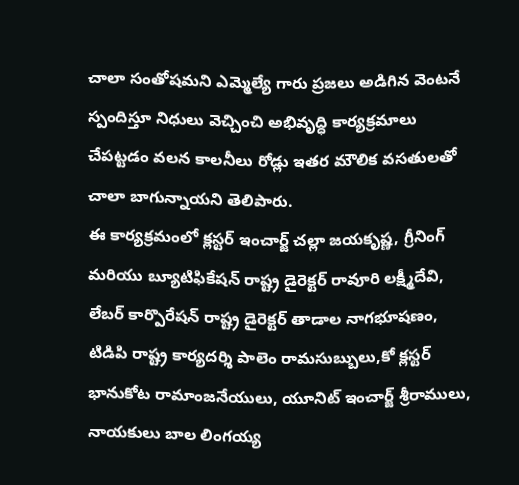చాలా సంతోషమని ఎమ్మెల్యే గారు ప్రజలు అడిగిన వెంటనే స్పందిస్తూ నిధులు వెచ్చించి అభివృద్ధి కార్యక్రమాలు చేపట్టడం వలన కాలనీలు రోడ్లు ఇతర మౌలిక వసతులతో చాలా బాగున్నాయని తెలిపారు.
ఈ కార్యక్రమంలో క్లస్టర్ ఇంచార్జ్ చల్లా జయకృష్ణ, గ్రీనింగ్ మరియు బ్యూటిఫికేషన్ రాష్ట్ర డైరెక్టర్ రావూరి లక్ష్మీదేవి, లేబర్ కార్పొరేషన్ రాష్ట్ర డైరెక్టర్ తాడాల నాగభూషణం, టిడిపి రాష్ట్ర కార్యదర్శి పాలెం రామసుబ్బులు,కో క్లస్టర్ భానుకోట రామాంజనేయులు, యూనిట్ ఇంచార్జ్ శ్రీరాములు, నాయకులు బాల లింగయ్య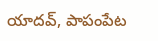యాదవ్, పాపంపేట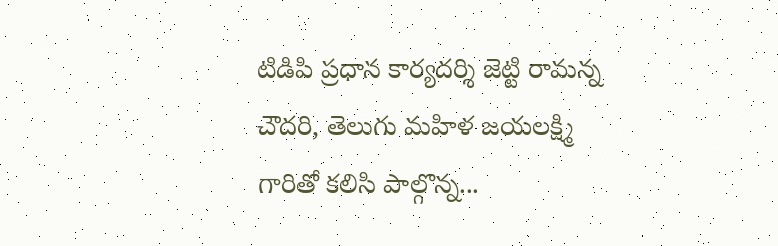టిడిపి ప్రధాన కార్యదర్శి జెట్టి రామన్న చౌదరి, తెలుగు మహిళ జయలక్ష్మి గారితో కలిసి పాల్గొన్న...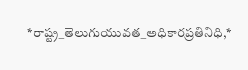*రాష్ట్ర_తెలుగుయువత_అధికారప్రతినిధి,*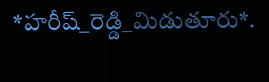*హరీష్_రెడ్డి_మిడుతూరు*.